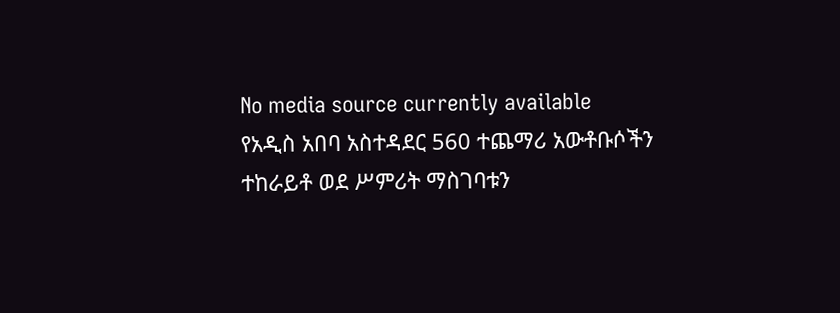No media source currently available
የአዲስ አበባ አስተዳደር 560 ተጨማሪ አውቶቡሶችን ተከራይቶ ወደ ሥምሪት ማስገባቱን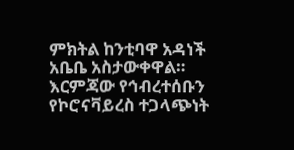ምክትል ከንቲባዋ አዳነች አቤቤ አስታውቀዋል። እርምጃው የኅብረተሰቡን የኮሮናቫይረስ ተጋላጭነት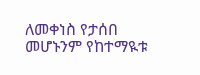ለመቀነስ የታሰበ መሆኑንም የከተማዪቱ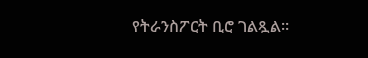የትራንስፖርት ቢሮ ገልጿል።